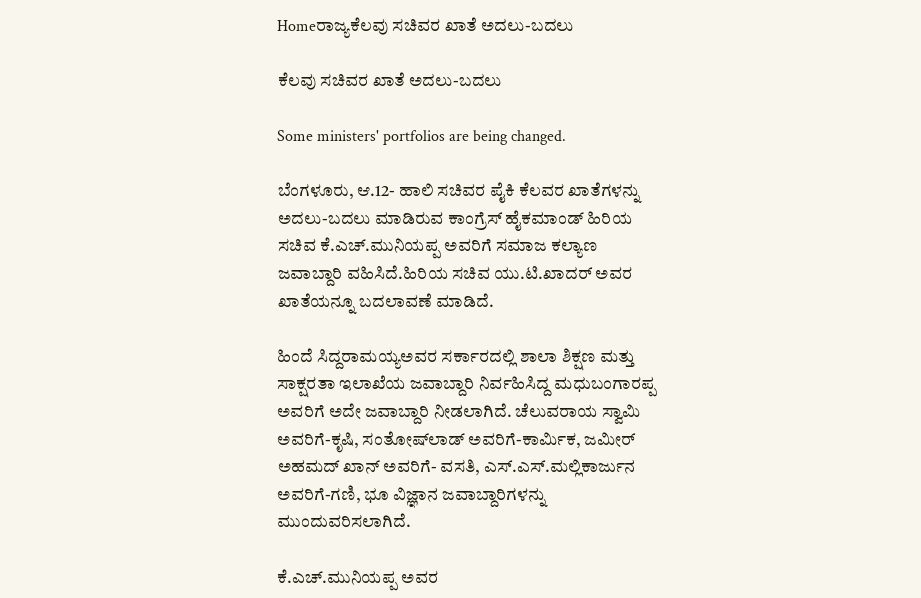Homeರಾಜ್ಯಕೆಲವು ಸಚಿವರ ಖಾತೆ ಅದಲು-ಬದಲು

ಕೆಲವು ಸಚಿವರ ಖಾತೆ ಅದಲು-ಬದಲು

Some ministers' portfolios are being changed.

ಬೆಂಗಳೂರು, ಆ.12- ಹಾಲಿ ಸಚಿವರ ಪೈಕಿ ಕೆಲವರ ಖಾತೆಗಳನ್ನು ಅದಲು-ಬದಲು ಮಾಡಿರುವ ಕಾಂಗ್ರೆಸ್‌‍ ಹೈಕಮಾಂಡ್‌ ಹಿರಿಯ ಸಚಿವ ಕೆ.ಎಚ್‌.ಮುನಿಯಪ್ಪ ಅವರಿಗೆ ಸಮಾಜ ಕಲ್ಯಾಣ ಜವಾಬ್ದಾರಿ ವಹಿಸಿದೆ.ಹಿರಿಯ ಸಚಿವ ಯು.ಟಿ.ಖಾದರ್‌ ಅವರ ಖಾತೆಯನ್ನೂ ಬದಲಾವಣೆ ಮಾಡಿದೆ.

ಹಿಂದೆ ಸಿದ್ದರಾಮಯ್ಯಅವರ ಸರ್ಕಾರದಲ್ಲಿ ಶಾಲಾ ಶಿಕ್ಷಣ ಮತ್ತು ಸಾಕ್ಷರತಾ ಇಲಾಖೆಯ ಜವಾಬ್ದಾರಿ ನಿರ್ವಹಿಸಿದ್ದ ಮಧುಬಂಗಾರಪ್ಪ ಅವರಿಗೆ ಅದೇ ಜವಾಬ್ದಾರಿ ನೀಡಲಾಗಿದೆ. ಚೆಲುವರಾಯ ಸ್ವಾಮಿ ಅವರಿಗೆ-ಕೃಷಿ, ಸಂತೋಷ್‌ಲಾಡ್‌ ಅವರಿಗೆ-ಕಾರ್ಮಿಕ, ಜಮೀರ್‌ ಅಹಮದ್‌ ಖಾನ್‌ ಅವರಿಗೆ- ವಸತಿ, ಎಸ್‌‍.ಎಸ್‌‍.ಮಲ್ಲಿಕಾರ್ಜುನ ಅವರಿಗೆ-ಗಣಿ, ಭೂ ವಿಜ್ಞಾನ ಜವಾಬ್ದಾರಿಗಳನ್ನು ಮುಂದುವರಿಸಲಾಗಿದೆ.

ಕೆ.ಎಚ್‌.ಮುನಿಯಪ್ಪ ಅವರ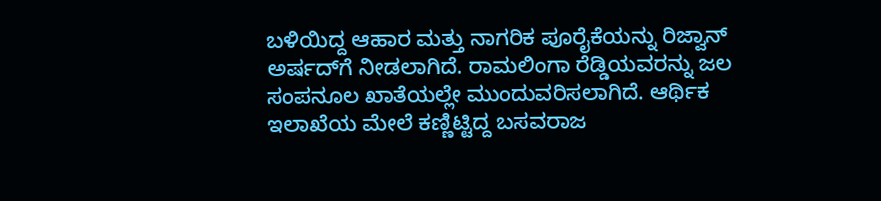ಬಳಿಯಿದ್ದ ಆಹಾರ ಮತ್ತು ನಾಗರಿಕ ಪೂರೈಕೆಯನ್ನು ರಿಜ್ವಾನ್‌ ಅರ್ಷದ್‌ಗೆ ನೀಡಲಾಗಿದೆ. ರಾಮಲಿಂಗಾ ರೆಡ್ಡಿಯವರನ್ನು ಜಲ ಸಂಪನೂಲ ಖಾತೆಯಲ್ಲೇ ಮುಂದುವರಿಸಲಾಗಿದೆ. ಆರ್ಥಿಕ ಇಲಾಖೆಯ ಮೇಲೆ ಕಣ್ಣಿಟ್ಟಿದ್ದ ಬಸವರಾಜ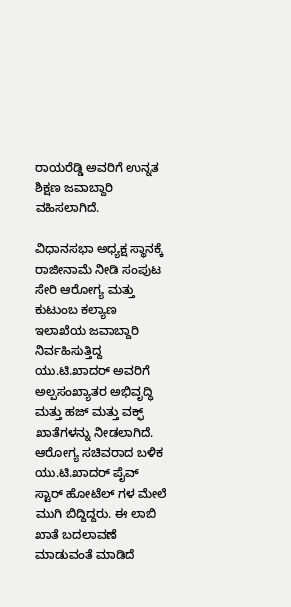ರಾಯರೆಡ್ಡಿ ಅವರಿಗೆ ಉನ್ನತ ಶಿಕ್ಷಣ ಜವಾಬ್ದಾರಿ ವಹಿಸಲಾಗಿದೆ.

ವಿಧಾನಸಭಾ ಅಧ್ಯಕ್ಷ ಸ್ಥಾನಕ್ಕೆ ರಾಜೀನಾಮೆ ನೀಡಿ ಸಂಪುಟ ಸೇರಿ ಆರೋಗ್ಯ ಮತ್ತು ಕುಟುಂಬ ಕಲ್ಯಾಣ ಇಲಾಖೆಯ ಜವಾಬ್ದಾರಿ ನಿರ್ವಹಿಸುತ್ತಿದ್ದ ಯು.ಟಿ.ಖಾದರ್‌ ಅವರಿಗೆ ಅಲ್ಪಸಂಖ್ಯಾತರ ಅಭಿವೃದ್ಧಿ ಮತ್ತು ಹಜ್‌ ಮತ್ತು ವಕ್ಫ್ ಖಾತೆಗಳನ್ನು ನೀಡಲಾಗಿದೆ. ಆರೋಗ್ಯ ಸಚಿವರಾದ ಬಳಿಕ ಯು.ಟಿ.ಖಾದರ್‌ ಪೈವ್‌ ಸ್ಟಾರ್‌ ಹೋಟೆಲ್‌ ಗಳ ಮೇಲೆ ಮುಗಿ ಬಿದ್ದಿದ್ದರು. ಈ ಲಾಬಿ ಖಾತೆ ಬದಲಾವಣೆ ಮಾಡುವಂತೆ ಮಾಡಿದೆ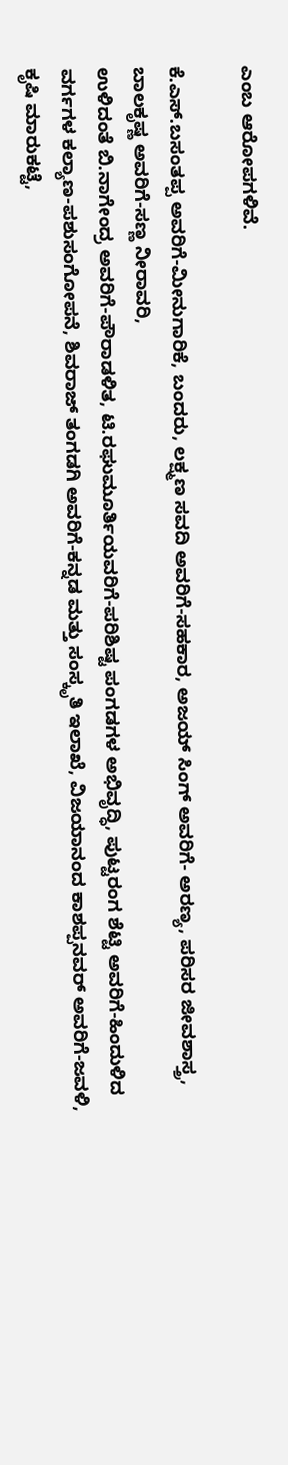ಎಂಬ ಆರೋಪಗಳಿವೆ.

ಕೆ.ಎಸ್‌‍.ಬಸಂತಪ್ಪ ಅವರಿಗೆ-ಮೀನುಗಾರಿಕೆ, ಬಂದರು, ಲಕ್ಷ್ಮಣ ಸವದಿ ಅವರಿಗೆ-ಸಹಕಾರ, ಅಜಯ್‌ ಸಿಂಗ್‌ ಅವರಿಗೆ- ಅರಣ್ಯ, ಪರಿಸರ ಜೀವಶಾಸ್ತ್ರ, ಬಾಲಕೃಷ್ಣ ಅವರಿಗೆ-ಸಣ್ಣ ನೀರಾವರಿ,
ಉಳಿದಂತೆ ಬಿ.ನಾಗೇಂದ್ರ ಅವರಿಗೆ-ಪೌರಾಡಳಿತ, ಟಿ.ರಘುಮೂರ್ತಿಯವರಿಗೆ-ಪರಿಶಿಷ್ಟ ಪಂಗಡಗಳ ಅಭಿವೃದ್ಧಿ, ಪುಟ್ಟರಂಗ ಶೆಟ್ಟಿ ಅವರಿಗೆ-ಹಿಂದುಳಿದ ವರ್ಗಗಳ ಕಲ್ಯಾಣ-ಪಶುಸಂಗೋಪನೆ, ಶಿವರಾಜ್‌ ತಂಗಡಗಿ ಅವರಿಗೆ-ಕನ್ನಡ ಮತ್ತು ಸಂಸ್ಕೃತಿ ಇಲಾಖೆ, ವಿಜಯಾನಂದ ಕಾಶಪ್ಪನವರ್‌ ಅವರಿಗೆ-ಜವಳಿ, ಕೃಷಿ ಮಾರುಕಟ್ಟೆ,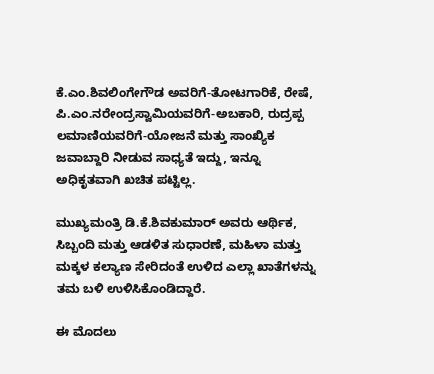ಕೆ.ಎಂ.ಶಿವಲಿಂಗೇಗೌಡ ಅವರಿಗೆ-ತೋಟಗಾರಿಕೆ, ರೇಷೆ, ಪಿ.ಎಂ.ನರೇಂದ್ರಸ್ವಾಮಿಯವರಿಗೆ-ಅಬಕಾರಿ, ರುದ್ರಪ್ಪ ಲಮಾಣಿಯವರಿಗೆ-ಯೋಜನೆ ಮತ್ತು ಸಾಂಖ್ಯಿಕ ಜವಾಬ್ದಾರಿ ನೀಡುವ ಸಾಧ್ಯತೆ ಇದ್ದು, ಇನ್ನೂ ಅಧಿಕೃತವಾಗಿ ಖಚಿತ ಪಟ್ಟಿಲ್ಲ.

ಮುಖ್ಯಮಂತ್ರಿ ಡಿ.ಕೆ.ಶಿವಕುಮಾರ್‌ ಅವರು ಆರ್ಥಿಕ, ಸಿಬ್ಬಂದಿ ಮತ್ತು ಆಡಳಿತ ಸುಧಾರಣೆ, ಮಹಿಳಾ ಮತ್ತು ಮಕ್ಕಳ ಕಲ್ಯಾಣ ಸೇರಿದಂತೆ ಉಳಿದ ಎಲ್ಲಾ ಖಾತೆಗಳನ್ನು ತಮ ಬಳಿ ಉಳಿಸಿಕೊಂಡಿದ್ದಾರೆ.

ಈ ಮೊದಲು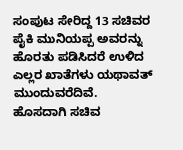ಸಂಪುಟ ಸೇರಿದ್ದ 13 ಸಚಿವರ ಪೈಕಿ ಮುನಿಯಪ್ಪ ಅವರನ್ನು ಹೊರತು ಪಡಿಸಿದರೆ ಉಳಿದ ಎಲ್ಲರ ಖಾತೆಗಳು ಯಥಾವತ್‌ ಮುಂದುವರೆದಿವೆ. ಹೊಸದಾಗಿ ಸಚಿವ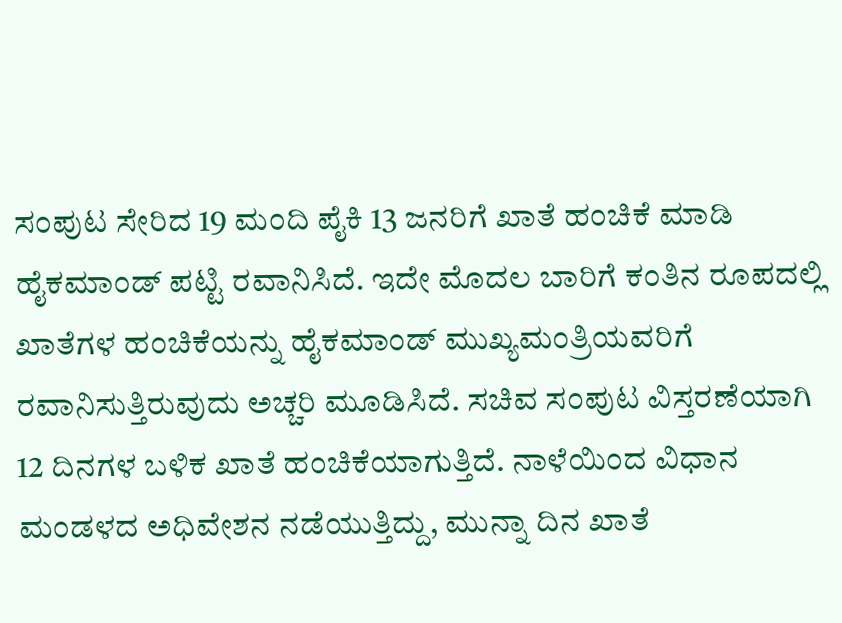ಸಂಪುಟ ಸೇರಿದ 19 ಮಂದಿ ಪೈಕಿ 13 ಜನರಿಗೆ ಖಾತೆ ಹಂಚಿಕೆ ಮಾಡಿ ಹೈಕಮಾಂಡ್‌ ಪಟ್ಟಿ ರವಾನಿಸಿದೆ. ಇದೇ ಮೊದಲ ಬಾರಿಗೆ ಕಂತಿನ ರೂಪದಲ್ಲಿ ಖಾತೆಗಳ ಹಂಚಿಕೆಯನ್ನು ಹೈಕಮಾಂಡ್‌ ಮುಖ್ಯಮಂತ್ರಿಯವರಿಗೆ ರವಾನಿಸುತ್ತಿರುವುದು ಅಚ್ಚರಿ ಮೂಡಿಸಿದೆ. ಸಚಿವ ಸಂಪುಟ ವಿಸ್ತರಣೆಯಾಗಿ 12 ದಿನಗಳ ಬಳಿಕ ಖಾತೆ ಹಂಚಿಕೆಯಾಗುತ್ತಿದೆ. ನಾಳೆಯಿಂದ ವಿಧಾನ ಮಂಡಳದ ಅಧಿವೇಶನ ನಡೆಯುತ್ತಿದ್ದು, ಮುನ್ನಾ ದಿನ ಖಾತೆ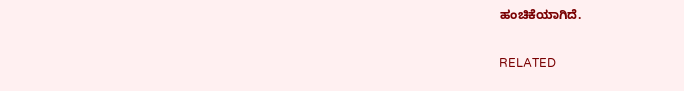ಹಂಚಿಕೆಯಾಗಿದೆ.

RELATED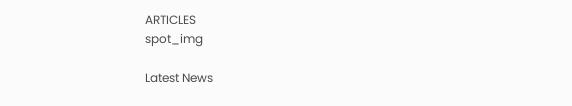ARTICLES
spot_img

Latest News